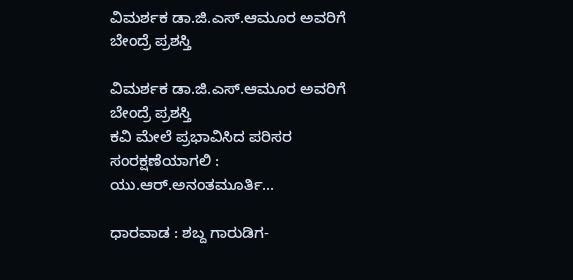ವಿಮರ್ಶಕ ಡಾ.ಜಿ.ಎಸ್‌.ಆಮೂರ ಅವರಿಗೆ ಬೇಂದ್ರೆ ಪ್ರಶಸ್ತಿ

ವಿಮರ್ಶಕ ಡಾ.ಜಿ.ಎಸ್‌.ಆಮೂರ ಅವರಿಗೆ ಬೇಂದ್ರೆ ಪ್ರಶಸ್ತಿ
ಕವಿ ಮೇಲೆ ಪ್ರಭಾವಿಸಿದ ಪರಿಸರ ಸಂರಕ್ಷಣೆಯಾಗಲಿ : ಯು.ಆರ್‌.ಅನಂತಮೂರ್ತಿ...

ಧಾರವಾಡ : ಶಬ್ದ ಗಾರುಡಿಗ-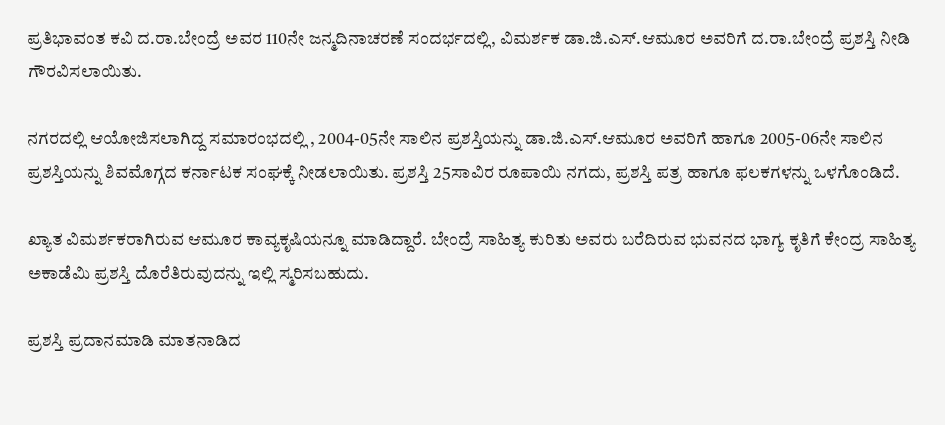ಪ್ರತಿಭಾವಂತ ಕವಿ ದ.ರಾ.ಬೇಂದ್ರೆ ಅವರ 110ನೇ ಜನ್ಮದಿನಾಚರಣೆ ಸಂದರ್ಭದಲ್ಲಿ, ವಿಮರ್ಶಕ ಡಾ.ಜಿ.ಎಸ್‌.ಆಮೂರ ಅವರಿಗೆ ದ.ರಾ.ಬೇಂದ್ರೆ ಪ್ರಶಸ್ತಿ ನೀಡಿ ಗೌರವಿಸಲಾಯಿತು.

ನಗರದಲ್ಲಿ ಆಯೋಜಿಸಲಾಗಿದ್ದ ಸಮಾರಂಭದಲ್ಲಿ , 2004-05ನೇ ಸಾಲಿನ ಪ್ರಶಸ್ತಿಯನ್ನು ಡಾ.ಜಿ.ಎಸ್‌.ಆಮೂರ ಅವರಿಗೆ ಹಾಗೂ 2005-06ನೇ ಸಾಲಿನ ಪ್ರಶಸ್ತಿಯನ್ನು ಶಿವಮೊಗ್ಗದ ಕರ್ನಾಟಕ ಸಂಘಕ್ಕೆ ನೀಡಲಾಯಿತು. ಪ್ರಶಸ್ತಿ 25ಸಾವಿರ ರೂಪಾಯಿ ನಗದು, ಪ್ರಶಸ್ತಿ ಪತ್ರ ಹಾಗೂ ಫಲಕಗಳನ್ನು ಒಳಗೊಂಡಿದೆ.

ಖ್ಯಾತ ವಿಮರ್ಶಕರಾಗಿರುವ ಆಮೂರ ಕಾವ್ಯಕೃಷಿಯನ್ನೂ ಮಾಡಿದ್ದಾರೆ. ಬೇಂದ್ರೆ ಸಾಹಿತ್ಯ ಕುರಿತು ಅವರು ಬರೆದಿರುವ ಭುವನದ ಭಾಗ್ಯ ಕೃತಿಗೆ ಕೇಂದ್ರ ಸಾಹಿತ್ಯ ಅಕಾಡೆಮಿ ಪ್ರಶಸ್ತಿ ದೊರೆತಿರುವುದನ್ನು ಇಲ್ಲಿ ಸ್ಮರಿಸಬಹುದು.

ಪ್ರಶಸ್ತಿ ಪ್ರದಾನಮಾಡಿ ಮಾತನಾಡಿದ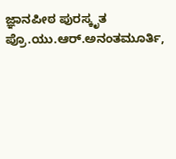ಜ್ಞಾನಪೀಠ ಪುರಸ್ಕೃತ ಪ್ರೊ.ಯು.ಆರ್‌.ಅನಂತಮೂರ್ತಿ,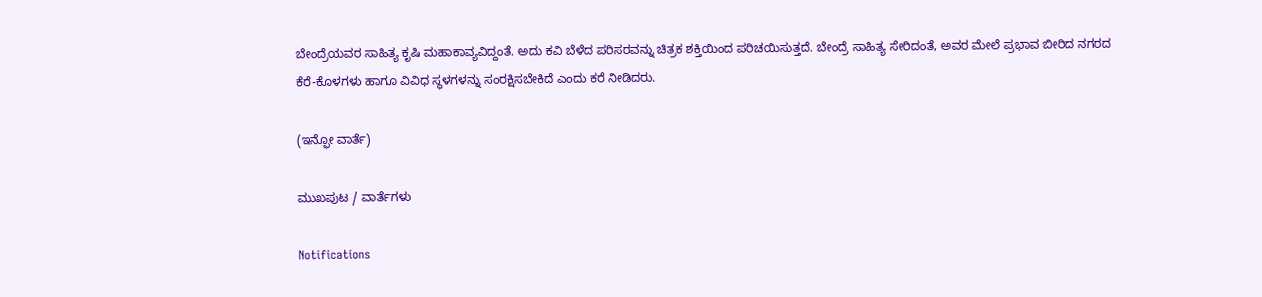ಬೇಂದ್ರೆಯವರ ಸಾಹಿತ್ಯ ಕೃಷಿ ಮಹಾಕಾವ್ಯವಿದ್ದಂತೆ. ಅದು ಕವಿ ಬೆಳೆದ ಪರಿಸರವನ್ನು ಚಿತ್ರಕ ಶಕ್ತಿಯಿಂದ ಪರಿಚಯಿಸುತ್ತದೆ. ಬೇಂದ್ರೆ ಸಾಹಿತ್ಯ ಸೇರಿದಂತೆ, ಅವರ ಮೇಲೆ ಪ್ರಭಾವ ಬೀರಿದ ನಗರದ ಕೆರೆ-ಕೊಳಗಳು ಹಾಗೂ ವಿವಿಧ ಸ್ಥಳಗಳನ್ನು ಸಂರಕ್ಷಿಸಬೇಕಿದೆ ಎಂದು ಕರೆ ನೀಡಿದರು.

(ಇನ್ಫೋ ವಾರ್ತೆ)

ಮುಖಪುಟ / ವಾರ್ತೆಗಳು

Notifications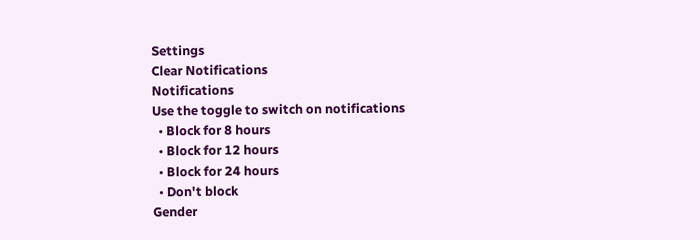Settings
Clear Notifications
Notifications
Use the toggle to switch on notifications
  • Block for 8 hours
  • Block for 12 hours
  • Block for 24 hours
  • Don't block
Gender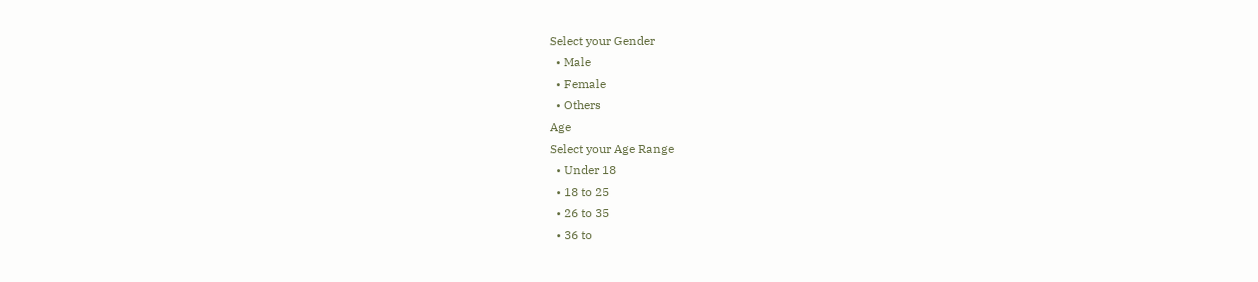Select your Gender
  • Male
  • Female
  • Others
Age
Select your Age Range
  • Under 18
  • 18 to 25
  • 26 to 35
  • 36 to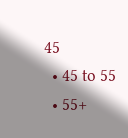45
  • 45 to 55
  • 55+